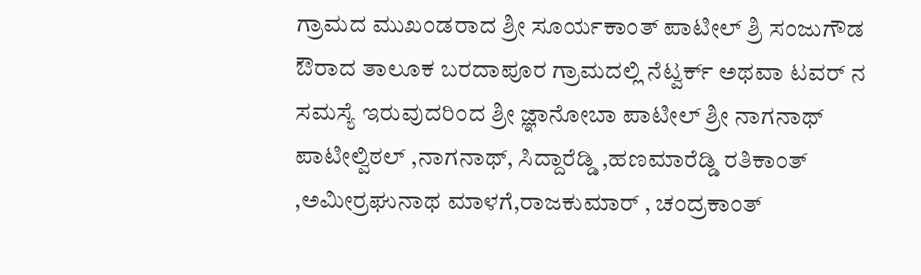ಗ್ರಾಮದ ಮುಖಂಡರಾದ ಶ್ರೀ ಸೂರ್ಯಕಾಂತ್ ಪಾಟೀಲ್ ಶ್ರಿ ಸಂಜುಗೌಡ
ಔರಾದ ತಾಲೂಕ ಬರದಾಪೂರ ಗ್ರಾಮದಲ್ಲಿ ನೆಟ್ವರ್ಕ್ ಅಥವಾ ಟವರ್ ನ ಸಮಸ್ಯೆ ಇರುವುದರಿಂದ ಶ್ರೀ ಜ್ಞಾನೋಬಾ ಪಾಟೀಲ್ ಶ್ರೀ ನಾಗನಾಥ್ ಪಾಟೀಲ್ವಿಠಲ್ ,ನಾಗನಾಥ್, ಸಿದ್ದಾರೆಡ್ಡಿ ,ಹಣಮಾರೆಡ್ಡಿ ರತಿಕಾಂತ್ ,ಅಮೀರ್ರಘುನಾಥ ಮಾಳಗೆ,ರಾಜಕುಮಾರ್ , ಚಂದ್ರಕಾಂತ್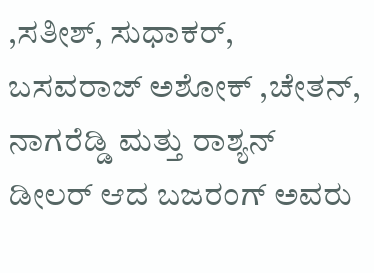,ಸತೀಶ್, ಸುಧಾಕರ್, ಬಸವರಾಜ್ ಅಶೋಕ್ ,ಚೇತನ್, ನಾಗರೆಡ್ಡಿ ಮತ್ತು ರಾಶ್ಯನ್ ಡೀಲರ್ ಆದ ಬಜರಂಗ್ ಅವರು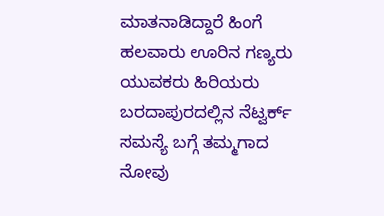ಮಾತನಾಡಿದ್ದಾರೆ ಹಿಂಗೆ ಹಲವಾರು ಊರಿನ ಗಣ್ಯರು ಯುವಕರು ಹಿರಿಯರು ಬರದಾಪುರದಲ್ಲಿನ ನೆಟ್ವರ್ಕ್ ಸಮಸ್ಯೆ ಬಗ್ಗೆ ತಮ್ಮಗಾದ ನೋವು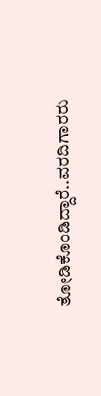ತೋಡಿಕೊಂಡಿದ್ದಾರೆ..ವರದಿಗಾರರು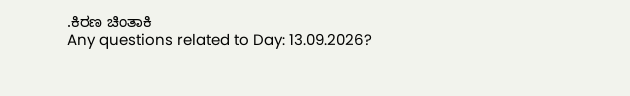.ಕಿರಣ ಚಿಂತಾಕಿ
Any questions related to Day: 13.09.2026?